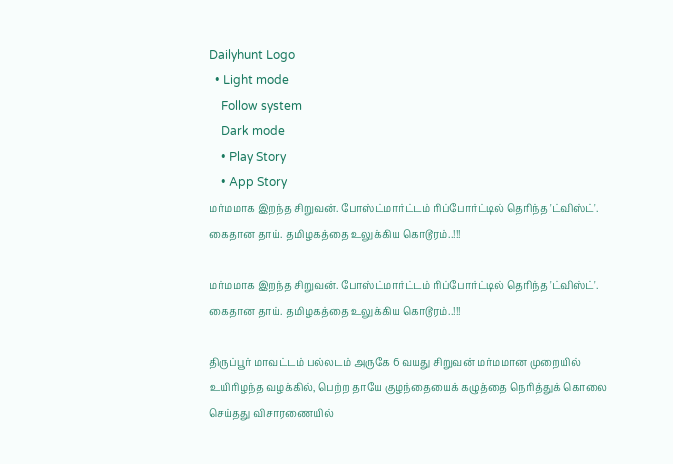Dailyhunt Logo
  • Light mode
    Follow system
    Dark mode
    • Play Story
    • App Story
மர்மமாக இறந்த சிறுவன். போஸ்ட்மார்ட்டம் ரிப்போர்ட்டில் தெரிந்த 'ட்விஸ்ட்'. கைதான தாய். தமிழகத்தை உலுக்கிய கொடூரம்..!!!

மர்மமாக இறந்த சிறுவன். போஸ்ட்மார்ட்டம் ரிப்போர்ட்டில் தெரிந்த 'ட்விஸ்ட்'. கைதான தாய். தமிழகத்தை உலுக்கிய கொடூரம்..!!!

திருப்பூர் மாவட்டம் பல்லடம் அருகே 6 வயது சிறுவன் மர்மமான முறையில் உயிரிழந்த வழக்கில், பெற்ற தாயே குழந்தையைக் கழுத்தை நெரித்துக் கொலை செய்தது விசாரணையில்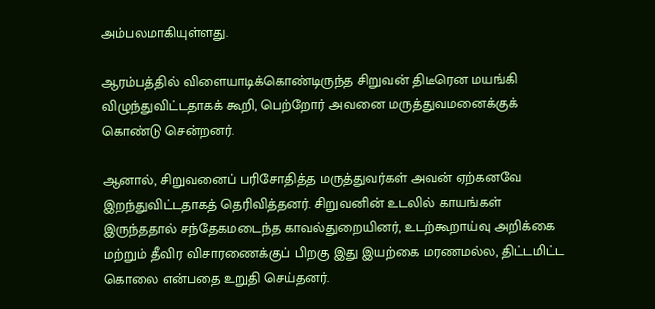அம்பலமாகியுள்ளது.

ஆரம்பத்தில் விளையாடிக்கொண்டிருந்த சிறுவன் திடீரென மயங்கி விழுந்துவிட்டதாகக் கூறி, பெற்றோர் அவனை மருத்துவமனைக்குக் கொண்டு சென்றனர்.

ஆனால், சிறுவனைப் பரிசோதித்த மருத்துவர்கள் அவன் ஏற்கனவே இறந்துவிட்டதாகத் தெரிவித்தனர். சிறுவனின் உடலில் காயங்கள் இருந்ததால் சந்தேகமடைந்த காவல்துறையினர், உடற்கூறாய்வு அறிக்கை மற்றும் தீவிர விசாரணைக்குப் பிறகு இது இயற்கை மரணமல்ல, திட்டமிட்ட கொலை என்பதை உறுதி செய்தனர்.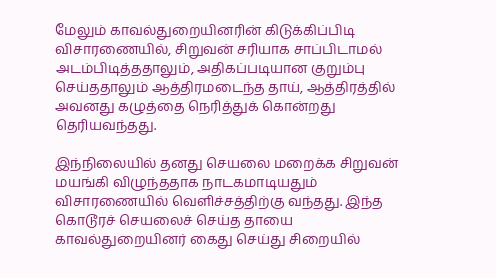மேலும் காவல்துறையினரின் கிடுக்கிப்பிடி விசாரணையில், சிறுவன் சரியாக சாப்பிடாமல் அடம்பிடித்ததாலும், அதிகப்படியான குறும்பு செய்ததாலும் ஆத்திரமடைந்த தாய், ஆத்திரத்தில் அவனது கழுத்தை நெரித்துக் கொன்றது தெரியவந்தது.

இந்நிலையில் தனது செயலை மறைக்க சிறுவன் மயங்கி விழுந்ததாக நாடகமாடியதும் விசாரணையில் வெளிச்சத்திற்கு வந்தது. இந்த கொடூரச் செயலைச் செய்த தாயை காவல்துறையினர் கைது செய்து சிறையில்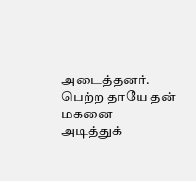அடைத்தனர். பெற்ற தாயே தன் மகனை அடித்துக்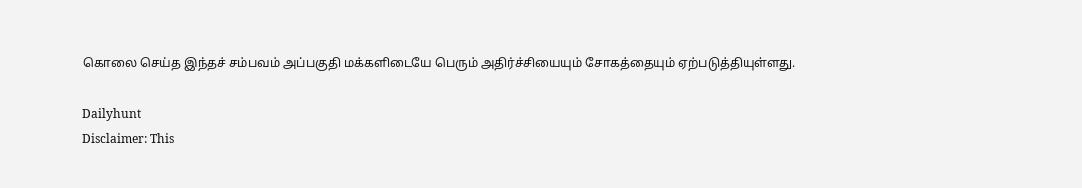கொலை செய்த இந்தச் சம்பவம் அப்பகுதி மக்களிடையே பெரும் அதிர்ச்சியையும் சோகத்தையும் ஏற்படுத்தியுள்ளது.

Dailyhunt
Disclaimer: This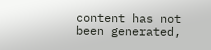content has not been generated,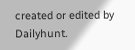created or edited by Dailyhunt.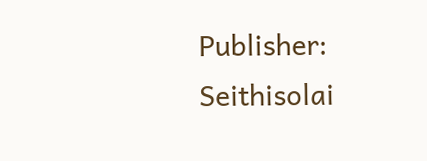Publisher: Seithisolai